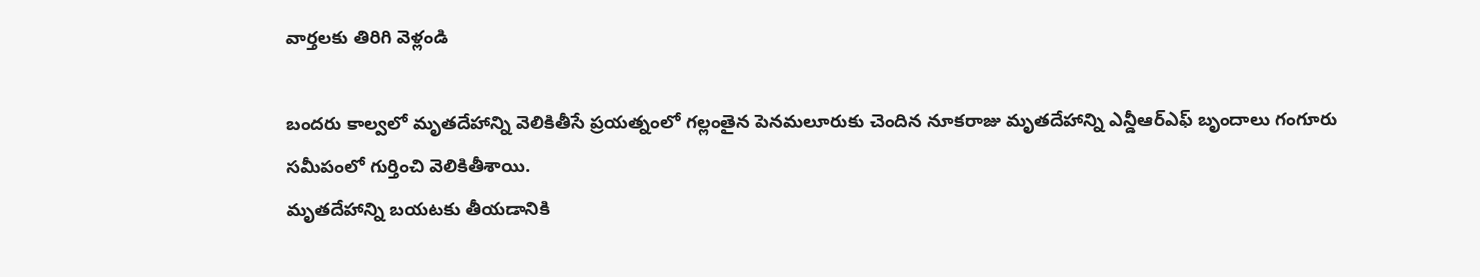వార్తలకు తిరిగి వెళ్లండి

బందరు కాల్వలో మృతదేహాన్ని వెలికితీసే ప్రయత్నంలో గల్లంతైన పెనమలూరుకు చెందిన నూకరాజు మృతదేహాన్ని ఎన్డీఆర్ఎఫ్ బృందాలు గంగూరు సమీపంలో గుర్తించి వెలికితీశాయి.
మృతదేహాన్ని బయటకు తీయడానికి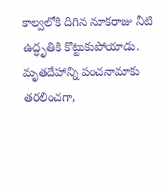కాల్వలోకి దిగిన నూకరాజు నీటి ఉద్ధృతికి కొట్టుకుపోయాడు. మృతదేహాన్ని పంచనామాకు తరలించగా,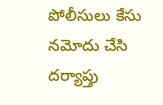పోలీసులు కేసు నమోదు చేసి దర్యాప్తు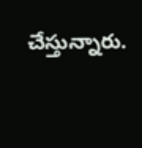చేస్తున్నారు.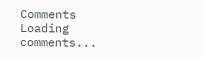Comments
Loading comments...